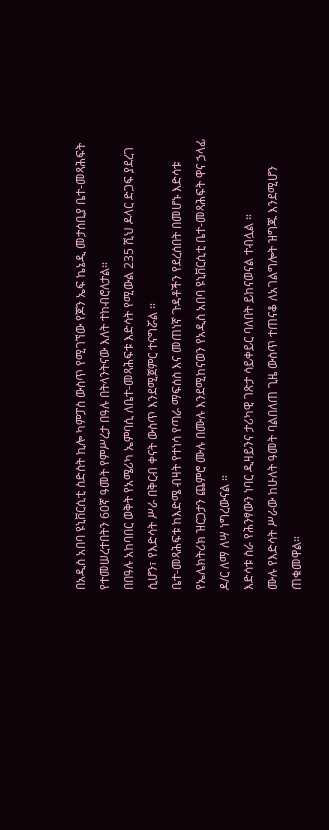በአዲስ አበባ ዩኒቨርሲቲ ስድስት ኪሎ ካምፓስ ውስጥ የሚገኘው የጆን ኤፍ ኬኔዲ መታሰቢያ ቤተ-መጻሕፍት የተመሠረተበትን 60ኛ ዓመት የምሥረታ በዓሉ በትላንትናው እለት ተከብሮለታል።
በበዓሉ አከባበር ወቅት የአሜሪካ ኤምባሲ ለቤተ-መጻሕፍቱ እድሳት የሚውል 235 ሺህ ዶላር ድጋፍ ያደረገ ሲሆን፣ የእድሳት ሥራ በቅርብ ቀናት ውስጥ እንደሚጀምር ተናግሯል ።
ቤተ-መጻሕፍቱ ከእድሜ ብዛት የተነሳ የጣራ ማፍሰስ እና መጠነኛ ጉዳቶችን የደረሰበት በመሆኑ እድሳቱ የኤሌክትሪክ ዝርጋታን ጨምሮ ሙሉ በሙሉ እንደሚከናወን የአዲስ አበባ ዩኒቨርሲቲ ቤተ-መጻሕፍት ዋና ኃላፊ ዶ/ር ለማ ለሣ ነግረውናል ።
እድሳቱ ስራ የሕንፃውን ነባር ዲዛይንና ታሪካዊ ገጽታ ሳይቀይር ባለበት ይከናወናል ተብሏል ።
ሙሉ የእድሳት ሥራው ከሁለት ዓመት ባልበለጠ ጊዜ ውስጥ ተጠናቆ ለአገልግሎት ዝግጁ እንደሚሆን ጠቁመዋል።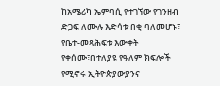ከአሜሪካ ኤምባሲ የተገኘው የገንዘብ ድጋፍ ለሙሉ እድሳቱ በቂ ባለመሆኑ፣ የቤተ-መጻሕፍቱ እውቀት የቀሰሙ፣በተለያዩ የዓለም ክፍሎች የሚኖሩ ኢትዮጵያውያንና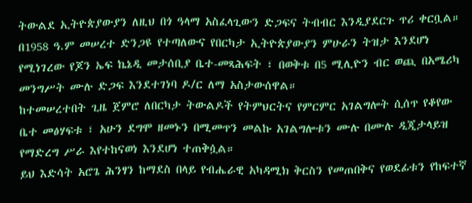ትውልደ ኢትዮጵያውያን ለዚህ በጎ ዓላማ አስፈላጊውን ድጋፍና ትብብር እንዲያደርጉ ጥሪ ቀርቧል።
በ1958 ዓ.ም መሠረተ ድንጋዩ የተጣለውና የበርካታ ኢትዮጵያውያን ምሁራን ትዝታ እንደሆነ የሚነገረው የጆን ኤፍ ኬኔዲ መታሰቢያ ቤተ-መጻሕፍት ፣ በወቅቱ በ5 ሚሊዮን ብር ወጪ በአሜሪካ መንግሥት ሙሉ ድጋፍ እንደተገነባ ዶ/ር ለማ አስታውሰዋል።
ከተመሠረተበት ጊዜ ጀምሮ ለበርካታ ትውልዶች የትምህርትና የምርምር አገልግሎት ሲሰጥ የቆየው ቤተ መፅሃፍቱ ፣ አሁን ደግሞ ዘመኑን በሚመጥን መልኩ አገልግሎቱን ሙሉ በሙሉ ዲጂታላይዝ የማድረግ ሥራ እየተከናወነ እንደሆነ ተጠቅሷል።
ይህ እድሳት አሮጌ ሕንፃን ከማደስ በላይ የብሔራዊ አካዳሚክ ቅርስን የመጠበቅና የወደፊቱን የከፍተኛ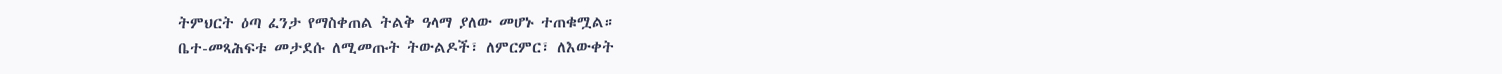ትምህርት ዕጣ ፈንታ የማስቀጠል ትልቅ ዓላማ ያለው መሆኑ ተጠቁሟል።
ቤተ-መጻሕፍቱ መታደሱ ለሚመጡት ትውልዶች፣ ለምርምር፣ ለእውቀት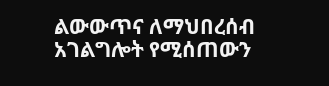ልውውጥና ለማህበረሰብ አገልግሎት የሚሰጠውን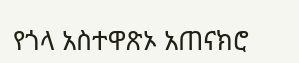የጎላ አስተዋጽኦ አጠናክሮ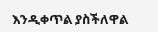እንዲቀጥል ያስችለዋል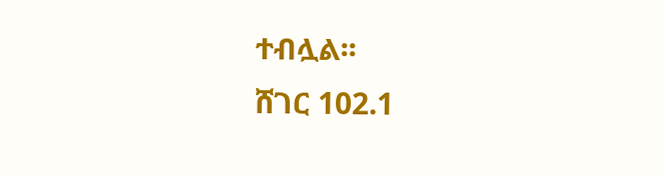ተብሏል፡፡
ሸገር 102.1